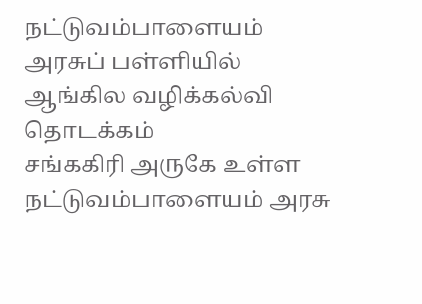நட்டுவம்பாளையம் அரசுப் பள்ளியில் ஆங்கில வழிக்கல்வி தொடக்கம்
சங்ககிரி அருகே உள்ள நட்டுவம்பாளையம் அரசு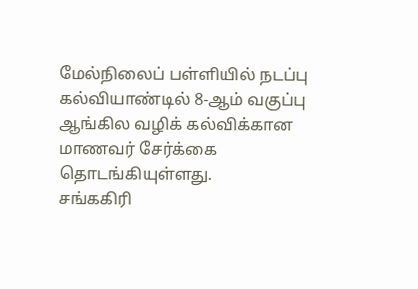மேல்நிலைப் பள்ளியில் நடப்பு கல்வியாண்டில் 8-ஆம் வகுப்பு ஆங்கில வழிக் கல்விக்கான மாணவர் சேர்க்கை தொடங்கியுள்ளது.
சங்ககிரி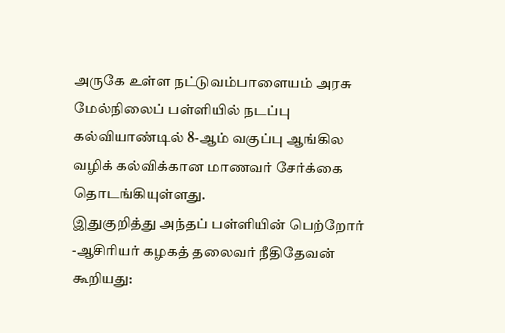அருகே உள்ள நட்டுவம்பாளையம் அரசு மேல்நிலைப் பள்ளியில் நடப்பு கல்வியாண்டில் 8-ஆம் வகுப்பு ஆங்கில வழிக் கல்விக்கான மாணவர் சேர்க்கை தொடங்கியுள்ளது.
இதுகுறித்து அந்தப் பள்ளியின் பெற்றோர் -ஆசிரியர் கழகத் தலைவர் நீதிதேவன் கூறியது: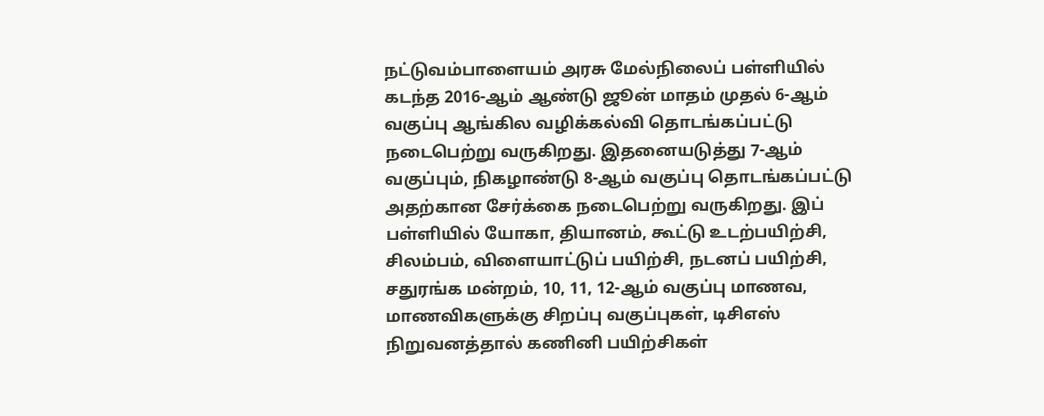நட்டுவம்பாளையம் அரசு மேல்நிலைப் பள்ளியில் கடந்த 2016-ஆம் ஆண்டு ஜூன் மாதம் முதல் 6-ஆம் வகுப்பு ஆங்கில வழிக்கல்வி தொடங்கப்பட்டு நடைபெற்று வருகிறது. இதனையடுத்து 7-ஆம் வகுப்பும், நிகழாண்டு 8-ஆம் வகுப்பு தொடங்கப்பட்டு அதற்கான சேர்க்கை நடைபெற்று வருகிறது. இப் பள்ளியில் யோகா, தியானம், கூட்டு உடற்பயிற்சி, சிலம்பம், விளையாட்டுப் பயிற்சி, நடனப் பயிற்சி, சதுரங்க மன்றம், 10, 11, 12-ஆம் வகுப்பு மாணவ, மாணவிகளுக்கு சிறப்பு வகுப்புகள், டிசிஎஸ் நிறுவனத்தால் கணினி பயிற்சிகள்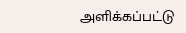அளிக்கப்பட்டு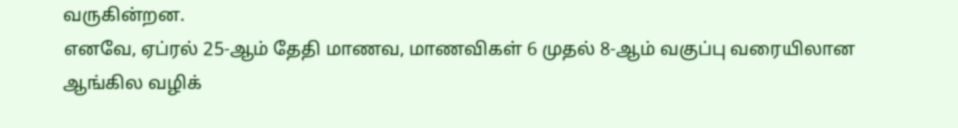வருகின்றன.
எனவே, ஏப்ரல் 25-ஆம் தேதி மாணவ, மாணவிகள் 6 முதல் 8-ஆம் வகுப்பு வரையிலான ஆங்கில வழிக்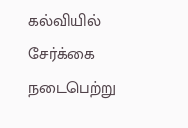கல்வியில் சேர்க்கை நடைபெற்று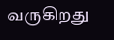வருகிறது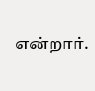என்றார்.